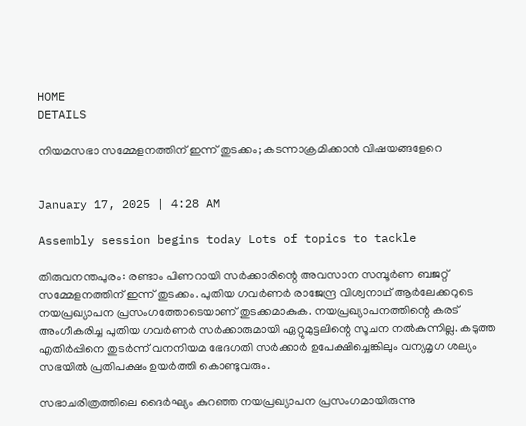HOME
DETAILS

നിയമസഭാ സമ്മേളനത്തിന് ഇന്ന് തുടക്കം; കടന്നാക്രമിക്കാൻ വിഷയങ്ങളേറെ


January 17, 2025 | 4:28 AM

Assembly session begins today Lots of topics to tackle

തിരുവനന്തപുരം: രണ്ടാം പിണറായി സർക്കാരിന്റെ അവസാന സമ്പൂർണ ബജറ്റ് സമ്മേളനത്തിന് ഇന്ന് തുടക്കം. പുതിയ ഗവർണർ രാജേന്ദ്ര വിശ്വനാഥ് ആർലേക്കറുടെ നയപ്രഖ്യാപന പ്രസംഗത്തോടെയാണ് തുടക്കമാകുക. നയപ്രഖ്യാപനത്തിന്റെ കരട് അംഗീകരിച്ച പുതിയ ഗവർണർ സർക്കാരുമായി ഏറ്റുമുട്ടലിന്റെ സൂചന നൽകുന്നില്ല. കടുത്ത എതിർപ്പിനെ തുടർന്ന് വനനിയമ ഭേദഗതി സർക്കാർ ഉപേക്ഷിച്ചെങ്കിലും വന്യമൃഗ ശല്യം സഭയിൽ പ്രതിപക്ഷം ഉയർത്തി കൊണ്ടുവരും.

സഭാചരിത്രത്തിലെ ദൈർഘ്യം കുറഞ്ഞ നയപ്രഖ്യാപന പ്രസംഗമായിരുന്നു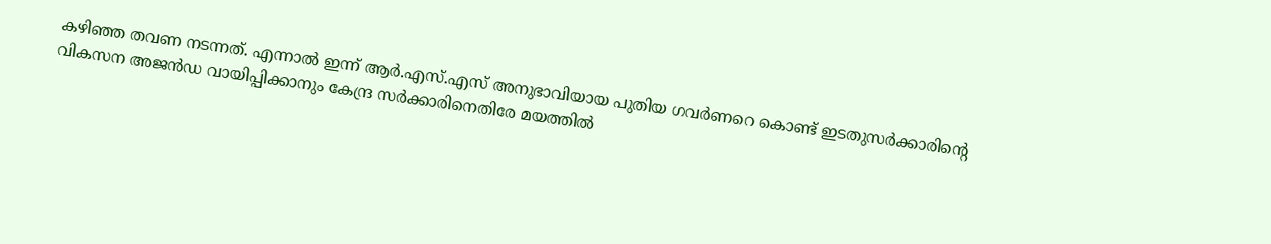കഴിഞ്ഞ തവണ നടന്നത്. എന്നാൽ ഇന്ന് ആർ.എസ്.എസ് അനുഭാവിയായ പുതിയ ഗവർണറെ കൊണ്ട് ഇടതുസർക്കാരിന്റെ വികസന അജൻഡ വായിപ്പിക്കാനും കേന്ദ്ര സർക്കാരിനെതിരേ മയത്തിൽ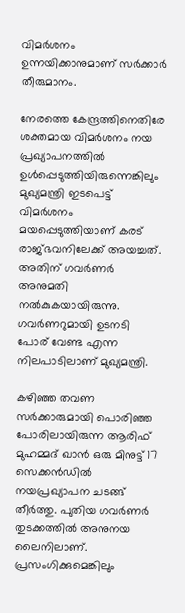വിമർശനം ഉന്നയിക്കാനുമാണ് സർക്കാർ തീരുമാനം.

നേരത്തെ കേന്ദ്രത്തിനെതിരേ ശക്തമായ വിമർശനം നയ പ്രഖ്യാപനത്തിൽ ഉൾപ്പെടുത്തിയിരുന്നെങ്കിലും മുഖ്യമന്ത്രി ഇടപെട്ട് വിമർശനം മയപ്പെടുത്തിയാണ് കരട് രാജ്ഭവനിലേക്ക് അയച്ചത്. അതിന് ഗവർണർ അനുമതി നൽകുകയായിരുന്നു. ഗവർണറുമായി ഉടനടി പോര് വേണ്ട എന്ന നിലപാടിലാണ് മുഖ്യമന്ത്രി.

കഴിഞ്ഞ തവണ സർക്കാരുമായി പൊരിഞ്ഞ പോരിലായിരുന്ന ആരിഫ് മുഹമ്മദ് ഖാൻ ഒരു മിനുട്ട് 17 സെക്കൻഡിൽ നയപ്രഖ്യാപന ചടങ്ങ് തീർത്തു. പുതിയ ഗവർണർ തുടക്കത്തിൽ അനുനയ ലൈനിലാണ്. പ്രസംഗിക്കുമെങ്കിലും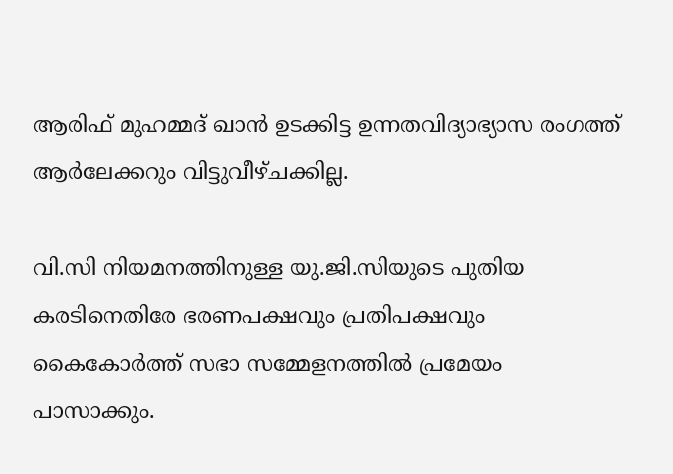ആരിഫ് മുഹമ്മദ് ഖാൻ ഉടക്കിട്ട ഉന്നതവിദ്യാഭ്യാസ രംഗത്ത് ആർലേക്കറും വിട്ടുവീഴ്ചക്കില്ല.

വി.സി നിയമനത്തിനുള്ള യു.ജി.സിയുടെ പുതിയ കരടിനെതിരേ ഭരണപക്ഷവും പ്രതിപക്ഷവും കൈകോർത്ത് സഭാ സമ്മേളനത്തിൽ പ്രമേയം പാസാക്കും.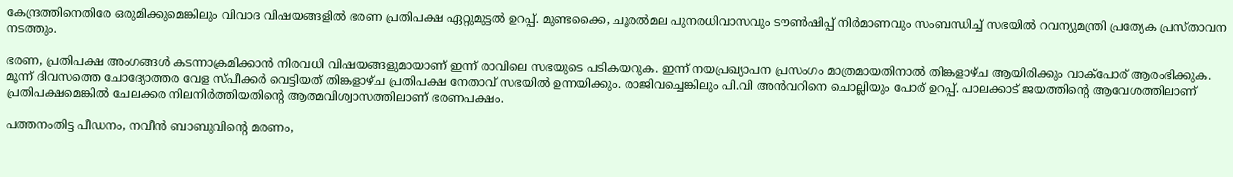കേന്ദ്രത്തിനെതിരേ ഒരുമിക്കുമെങ്കിലും വിവാദ വിഷയങ്ങളിൽ ഭരണ പ്രതിപക്ഷ ഏറ്റുമുട്ടൽ ഉറപ്പ്. മുണ്ടക്കൈ, ചൂരൽമല പുനരധിവാസവും ടൗൺഷിപ്പ് നിർമാണവും സംബന്ധിച്ച് സഭയിൽ റവന്യുമന്ത്രി പ്രത്യേക പ്രസ്താവന നടത്തും.

ഭരണ, പ്രതിപക്ഷ അംഗങ്ങൾ കടന്നാക്രമിക്കാൻ നിരവധി വിഷയങ്ങളുമായാണ് ഇന്ന് രാവിലെ സഭയുടെ പടികയറുക. ഇന്ന് നയപ്രഖ്യാപന പ്രസംഗം മാത്രമായതിനാൽ തിങ്കളാഴ്ച ആയിരിക്കും വാക്‌പോര് ആരംഭിക്കുക. മൂന്ന് ദിവസത്തെ ചോദ്യോത്തര വേള സ്പീക്കർ വെട്ടിയത് തിങ്കളാഴ്ച പ്രതിപക്ഷ നേതാവ് സഭയിൽ ഉന്നയിക്കും. രാജിവച്ചെങ്കിലും പി.വി അൻവറിനെ ചൊല്ലിയും പോര് ഉറപ്പ്. പാലക്കാട് ജയത്തിന്റെ ആവേശത്തിലാണ് പ്രതിപക്ഷമെങ്കിൽ ചേലക്കര നിലനിർത്തിയതിന്റെ ആത്മവിശ്വാസത്തിലാണ് ഭരണപക്ഷം.

പത്തനംതിട്ട പീഡനം, നവീൻ ബാബുവിന്റെ മരണം,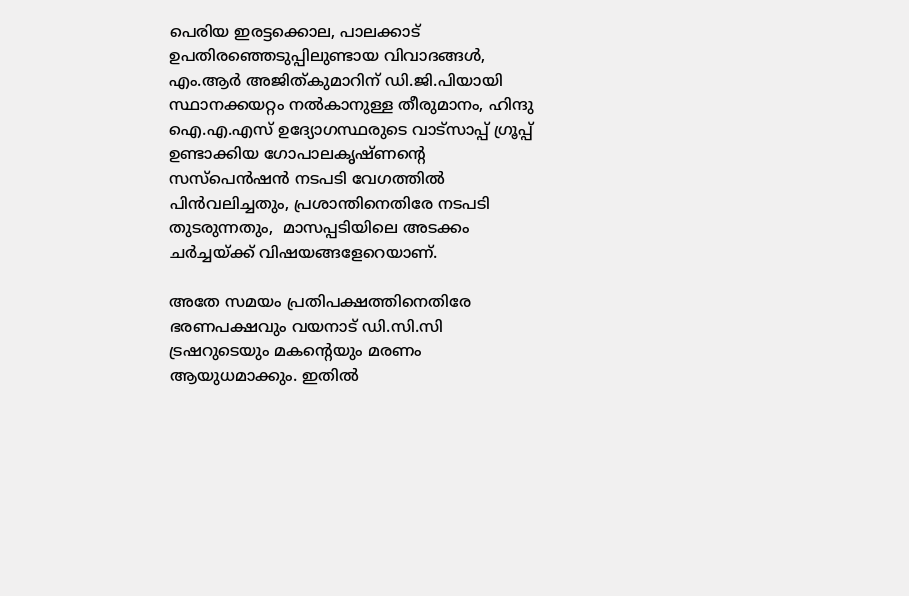പെരിയ ഇരട്ടക്കൊല, പാലക്കാട് ഉപതിരഞ്ഞെടുപ്പിലുണ്ടായ വിവാദങ്ങൾ, എം.ആർ അജിത്കുമാറിന് ഡി.ജി.പിയായി സ്ഥാനക്കയറ്റം നൽകാനുള്ള തീരുമാനം, ഹിന്ദു ഐ.എ.എസ് ഉദ്യോഗസ്ഥരുടെ വാട്സാപ്പ് ഗ്രൂപ്പ് ഉണ്ടാക്കിയ ഗോപാലകൃഷ്ണന്റെ സസ്പെൻഷൻ നടപടി വേഗത്തിൽ പിൻവലിച്ചതും, പ്രശാന്തിനെതിരേ നടപടി തുടരുന്നതും,  മാസപ്പടിയിലെ അടക്കം ചർച്ചയ്ക്ക് വിഷയങ്ങളേറെയാണ്.

അതേ സമയം പ്രതിപക്ഷത്തിനെതിരേ ഭരണപക്ഷവും വയനാട് ഡി.സി.സി ട്രഷറുടെയും മകന്റെയും മരണം ആയുധമാക്കും. ഇതിൽ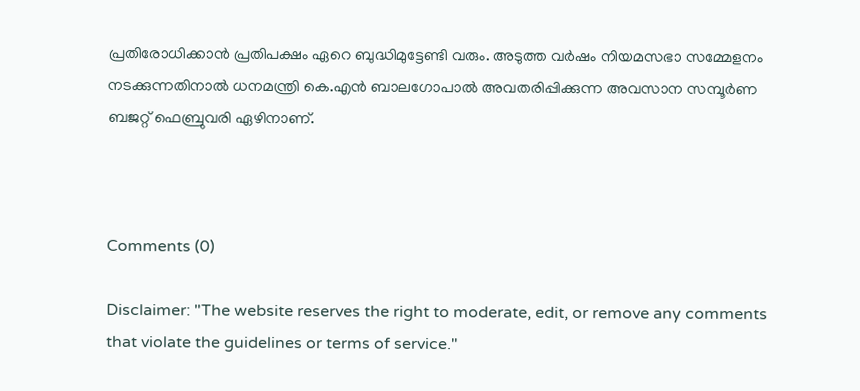പ്രതിരോധിക്കാൻ പ്രതിപക്ഷം ഏറെ ബുദ്ധിമുട്ടേണ്ടി വരും. അടുത്ത വർഷം നിയമസഭാ സമ്മേളനം നടക്കുന്നതിനാൽ ധനമന്ത്രി കെ.എൻ ബാലഗോപാൽ അവതരിപ്പിക്കുന്ന അവസാന സമ്പൂർണ ബജറ്റ് ഫെബ്രുവരി ഏഴിനാണ്.



Comments (0)

Disclaimer: "The website reserves the right to moderate, edit, or remove any comments that violate the guidelines or terms of service."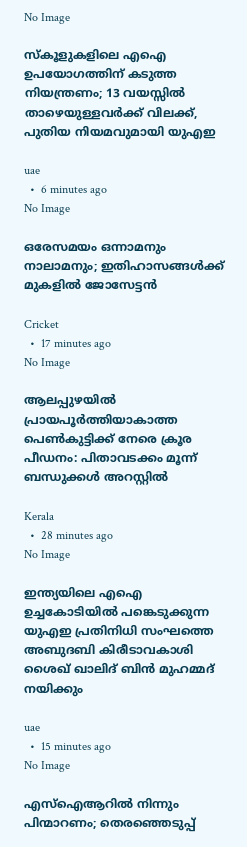No Image

സ്കൂളുകളിലെ എഐ ഉപയോഗത്തിന് കടുത്ത നിയന്ത്രണം; 13 വയസ്സിൽ താഴെയുള്ളവർക്ക് വിലക്ക്, പുതിയ നിയമവുമായി യുഎഇ

uae
  •  6 minutes ago
No Image

ഒരേസമയം ഒന്നാമനും നാലാമനും; ഇതിഹാസങ്ങൾക്ക് മുകളിൽ ജോസേട്ടൻ

Cricket
  •  17 minutes ago
No Image

ആലപ്പുഴയിൽ പ്രായപൂർത്തിയാകാത്ത പെൺകുട്ടിക്ക് നേരെ ക്രൂര പീഡനം: പിതാവടക്കം മൂന്ന് ബന്ധുക്കൾ അറസ്റ്റിൽ

Kerala
  •  28 minutes ago
No Image

ഇന്ത്യയിലെ എഐ ഉച്ചകോടിയിൽ പങ്കെടുക്കുന്ന യുഎഇ പ്രതിനിധി സംഘത്തെ അബുദബി കിരീടാവകാശി ശൈഖ് ഖാലിദ് ബിൻ മുഹമ്മദ് നയിക്കും

uae
  •  15 minutes ago
No Image

എസ്ഐആറിൽ നിന്നും പിന്മാറണം; തെരഞ്ഞെടുപ്പ്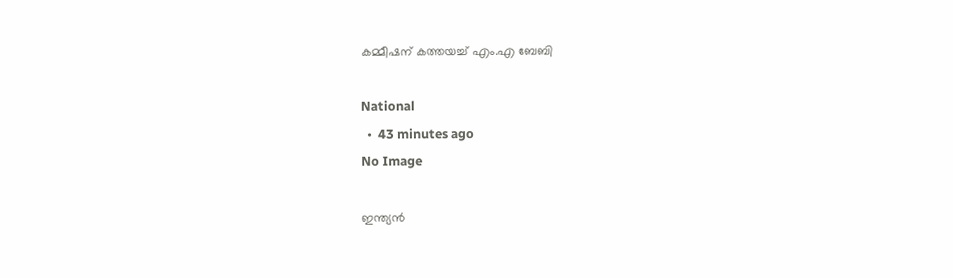കമ്മീഷന് കത്തയച്ച് എം.എ ബേബി

National
  •  43 minutes ago
No Image

ഇന്ത്യൻ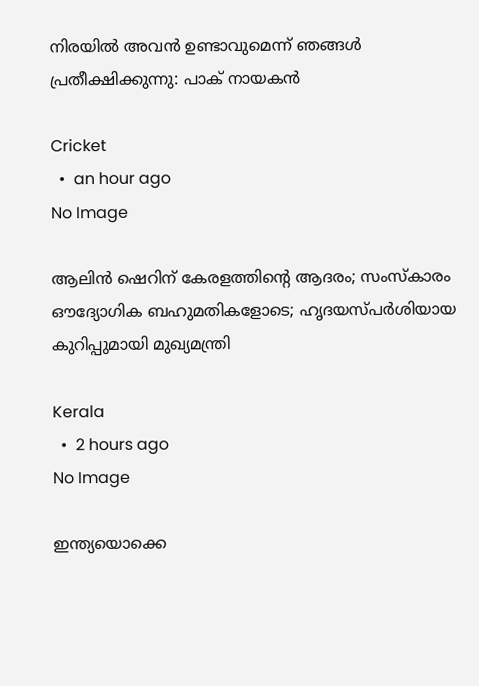നിരയിൽ അവൻ ഉണ്ടാവുമെന്ന് ഞങ്ങൾ പ്രതീക്ഷിക്കുന്നു: പാക് നായകൻ

Cricket
  •  an hour ago
No Image

ആലിന്‍ ഷെറിന് കേരളത്തിന്റെ ആദരം; സംസ്‌കാരം ഔദ്യോഗിക ബഹുമതികളോടെ; ഹൃദയസ്പര്‍ശിയായ കുറിപ്പുമായി മുഖ്യമന്ത്രി

Kerala
  •  2 hours ago
No Image

ഇന്ത്യയൊക്കെ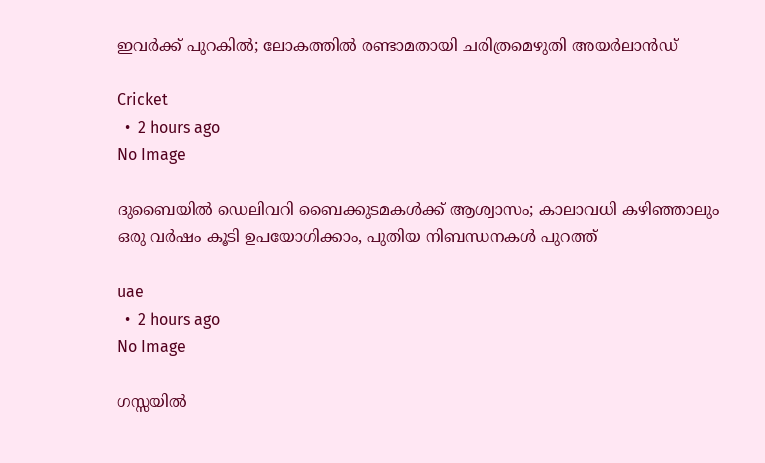ഇവർക്ക് പുറകിൽ; ലോകത്തിൽ രണ്ടാമതായി ചരിത്രമെഴുതി അയർലാൻഡ്

Cricket
  •  2 hours ago
No Image

ദുബൈയിൽ ഡെലിവറി ബൈക്കുടമകൾക്ക് ആശ്വാസം; കാലാവധി കഴിഞ്ഞാലും ഒരു വർഷം കൂടി ഉപയോഗിക്കാം, പുതിയ നിബന്ധനകൾ പുറത്ത്

uae
  •  2 hours ago
No Image

ഗസ്സയിൽ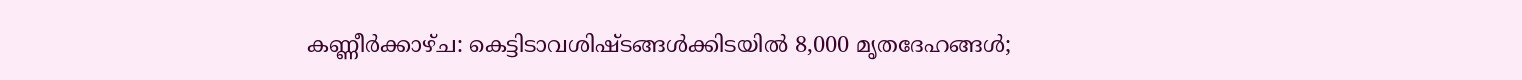കണ്ണീർക്കാഴ്ച: കെട്ടിടാവശിഷ്ടങ്ങൾക്കിടയിൽ 8,000 മൃതദേഹങ്ങൾ;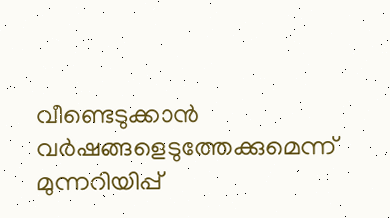വീണ്ടെടുക്കാൻ വർഷങ്ങളെടുത്തേക്കുമെന്ന് മുന്നറിയിപ്പ്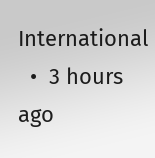International
  •  3 hours ago